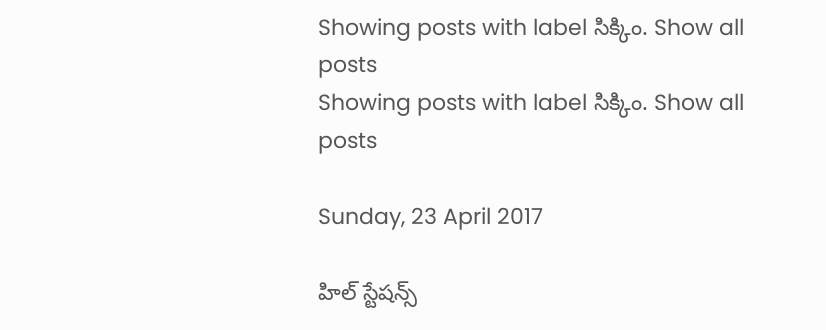Showing posts with label సిక్కిం. Show all posts
Showing posts with label సిక్కిం. Show all posts

Sunday, 23 April 2017

హిల్‌ స్టేషన్స్‌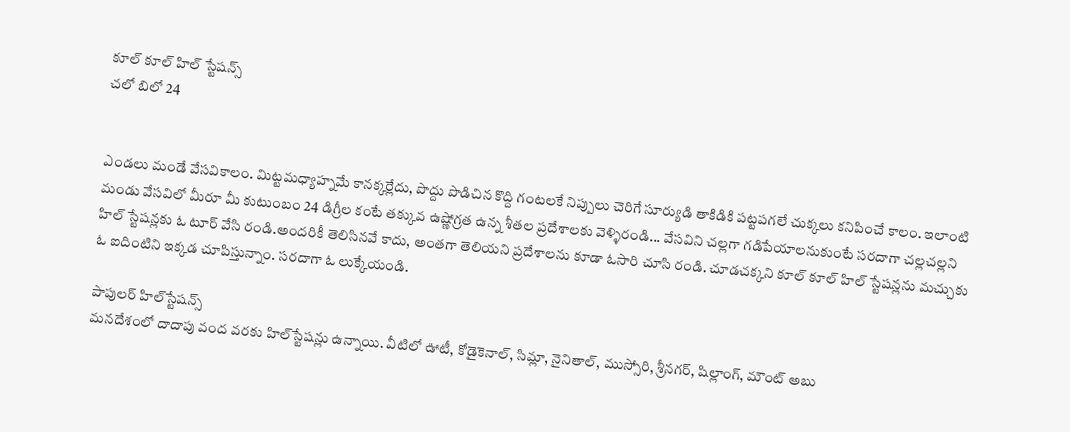కూల్‌ కూల్‌ హిల్‌ స్టేషన్స్‌
చలో బిలో 24


ఎండలు మండే వేసవికాలం. మిట్టమధ్యాహ్నమే కానక్కర్లేదు, పొద్దు పొడిచిన కొద్ది గంటలకే నిప్పులు చెరిగే సూర్యుడి తాకిడికి పట్టపగలే చుక్కలు కనిపించే కాలం. ఇలాంటి మండు వేసవిలో మీరూ మీ కుటుంబం 24 డిగ్రీల కంటే తక్కువ ఉష్ణోగ్రత ఉన్న శీతల ప్రదేశాలకు వెళ్ళిరండి... వేసవిని చల్లగా గడిపేయాలనుకుంటే సరదాగా చల్లచల్లని హిల్‌ స్టేషన్లకు ఓ టూర్‌ వేసి రండి.అందరికీ తెలిసినవే కాదు, అంతగా తెలియని ప్రదేశాలను కూడా ఓసారి చూసి రండి. చూడచక్కని కూల్‌ కూల్‌ హిల్‌ స్టేషన్లను మచ్చుకు ఓ ఐదింటిని ఇక్కడ చూపిస్తున్నాం. సరదాగా ఓ లుక్కేయండి.

పాపులర్‌ హిల్‌స్టేషన్స్‌
మనదేశంలో దాదాపు వంద వరకు హిల్‌స్టేషన్లు ఉన్నాయి. వీటిలో ఊటీ, కోడైకెనాల్, సిమ్లా, నైనితాల్, ముస్సోరి, శ్రీనగర్, షిల్లాంగ్, మౌంట్‌ అబు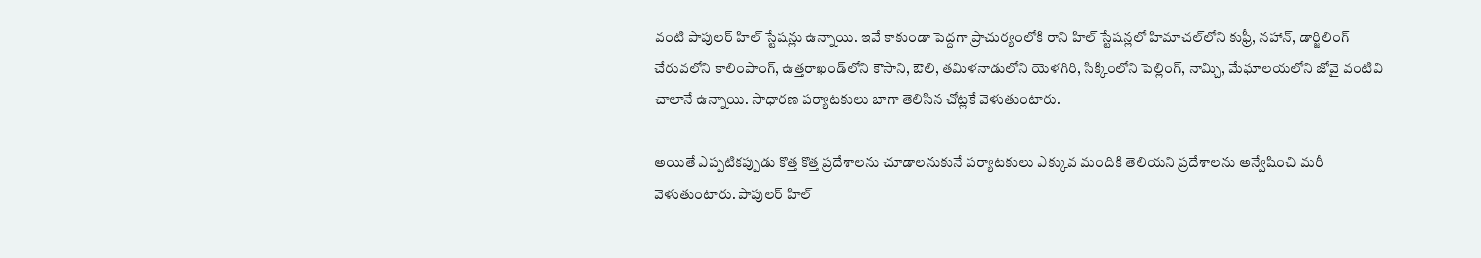వంటి పాపులర్‌ హిల్‌ స్టేషన్లు ఉన్నాయి. ఇవే కాకుండా పెద్దగా ప్రాచుర్యంలోకి రాని హిల్‌ స్టేషన్లలో హిమాచల్‌లోని కుఫ్రీ, నహాన్, డార్జిలింగ్‌ చేరువలోని కాలింపాంగ్, ఉత్తరాఖండ్‌లోని కౌసాని, ఔలి, తమిళనాడులోని యెళగిరి, సిక్కింలోని పెల్లింగ్, నామ్చి, మేఘాలయలోని జోవై వంటివి చాలానే ఉన్నాయి. సాధారణ పర్యాటకులు బాగా తెలిసిన చోట్లకే వెళుతుంటారు.

అయితే ఎప్పటికప్పుడు కొత్త కొత్త ప్రదేశాలను చూడాలనుకునే పర్యాటకులు ఎక్కువ మందికి తెలియని ప్రదేశాలను అన్వేషించి మరీ వెళుతుంటారు. పాపులర్‌ హిల్‌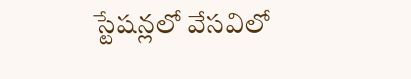స్టేషన్లలో వేసవిలో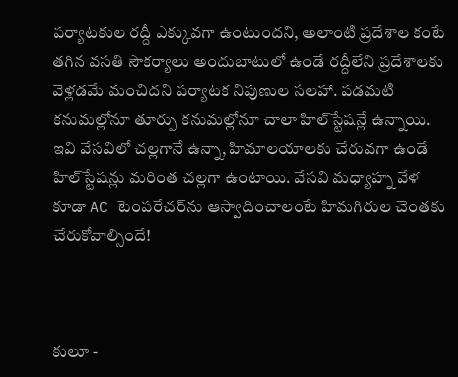పర్యాటకుల రద్దీ ఎక్కువగా ఉంటుందని, అలాంటి ప్రదేశాల కంటే తగిన వసతి సౌకర్యాలు అందుబాటులో ఉండే రద్దీలేని ప్రదేశాలకు వెళ్లడమే మంచిదని పర్యాటక నిపుణుల సలహా. పడమటి కనుమల్లోనూ తూర్పు కనుమల్లోనూ చాలా హిల్‌స్టేషన్లే ఉన్నాయి. ఇవి వేసవిలో చల్లగానే ఉన్నా, హిమాలయాలకు చేరువగా ఉండే హిల్‌స్టేషన్లు మరింత చల్లగా ఉంటాయి. వేసవి మధ్యాహ్న వేళ కూడా AC టెంపరేచర్‌ను ఆస్వాదించాలంటే హిమగిరుల చెంతకు చేరుకోవాల్సిందే!



కులూ -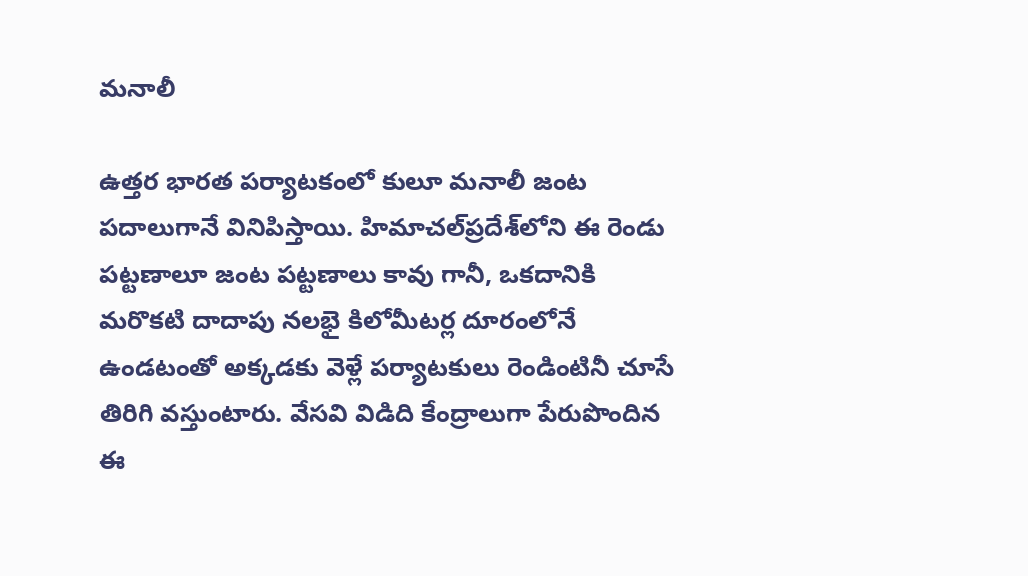మనాలీ

ఉత్తర భారత పర్యాటకంలో కులూ మనాలీ జంట పదాలుగానే వినిపిస్తాయి. హిమాచల్‌ప్రదేశ్‌లోని ఈ రెండు పట్టణాలూ జంట పట్టణాలు కావు గానీ, ఒకదానికి మరొకటి దాదాపు నలభై కిలోమీటర్ల దూరంలోనే ఉండటంతో అక్కడకు వెళ్లే పర్యాటకులు రెండింటినీ చూసే తిరిగి వస్తుంటారు. వేసవి విడిది కేంద్రాలుగా పేరుపొందిన ఈ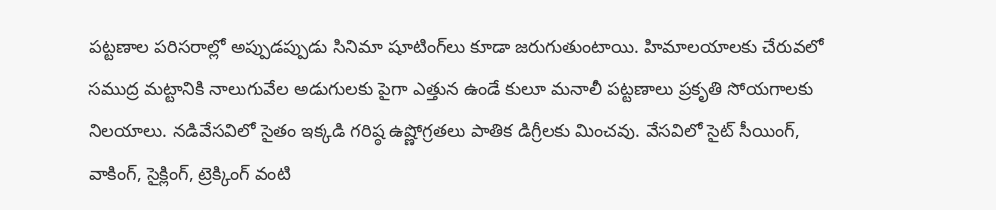పట్టణాల పరిసరాల్లో అప్పుడప్పుడు సినిమా షూటింగ్‌లు కూడా జరుగుతుంటాయి. హిమాలయాలకు చేరువలో సముద్ర మట్టానికి నాలుగువేల అడుగులకు పైగా ఎత్తున ఉండే కులూ మనాలీ పట్టణాలు ప్రకృతి సోయగాలకు నిలయాలు. నడివేసవిలో సైతం ఇక్కడి గరిష్ఠ ఉష్ణోగ్రతలు పాతిక డిగ్రీలకు మించవు. వేసవిలో సైట్‌ సీయింగ్, వాకింగ్, సైక్లింగ్, ట్రెక్కింగ్‌ వంటి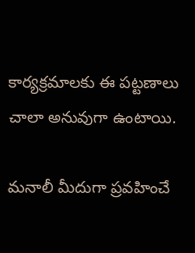కార్యక్రమాలకు ఈ పట్టణాలు చాలా అనువుగా ఉంటాయి.

మనాలీ మీదుగా ప్రవహించే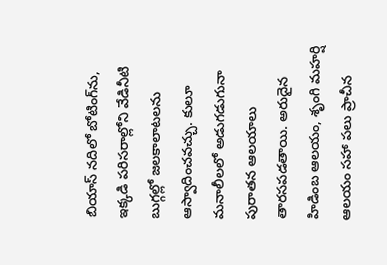బియాస్‌ నదిలో బోటింగ్‌ను, ఇక్కడి పరిసరాల్లోని వేడినీటి బుగ్గల్లో జలకాలాటలను ఆస్వాదించవచ్చు. కులూ మనాలీలలో అడుగడుగునా పురాతన ఆలయాలు తారసపడతాయి. అరుదైన హిడింబ ఆలయం, శృంగి మహర్షి ఆలయం సహా పలు ప్రాచీన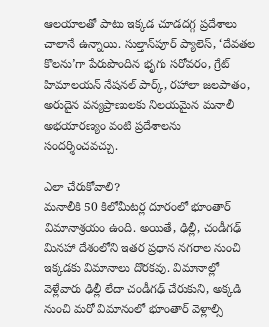ఆలయాలతో పాటు ఇక్కడ చూడదగ్గ ప్రదేశాలు చాలానే ఉన్నాయి. సుల్తాన్‌పూర్‌ ప్యాలెస్, ‘దేవతల కొలను’గా పేరుపొందిన భృగు సరోవరం, గ్రేట్‌ హిమాలయన్‌ నేషనల్‌ పార్క్, రహాలా జలపాతం, అరుదైన వన్యప్రాణులకు నిలయమైన మనాలీ అభయారణ్యం వంటి ప్రదేశాలను సందర్శించవచ్చు.

ఎలా చేరుకోవాలి?
మనాలీకి 50 కిలోమీటర్ల దూరంలో భూంతార్‌ విమానాశ్రయం ఉంది. అయితే, ఢిల్లీ, చండీగఢ్‌ మినహా దేశంలోని ఇతర ప్రధాన నగరాల నుంచి ఇక్కడకు విమానాలు దొరకవు. విమానాల్లో వెళ్లేవారు ఢిల్లీ లేదా చండీగఢ్‌ చేరుకుని, అక్కడి నుంచి మరో విమానంలో భూంతార్‌ వెళ్లాల్సి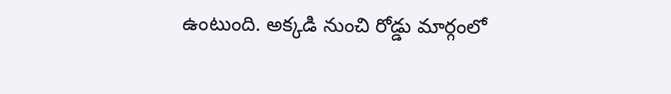ఉంటుంది. అక్కడి నుంచి రోడ్డు మార్గంలో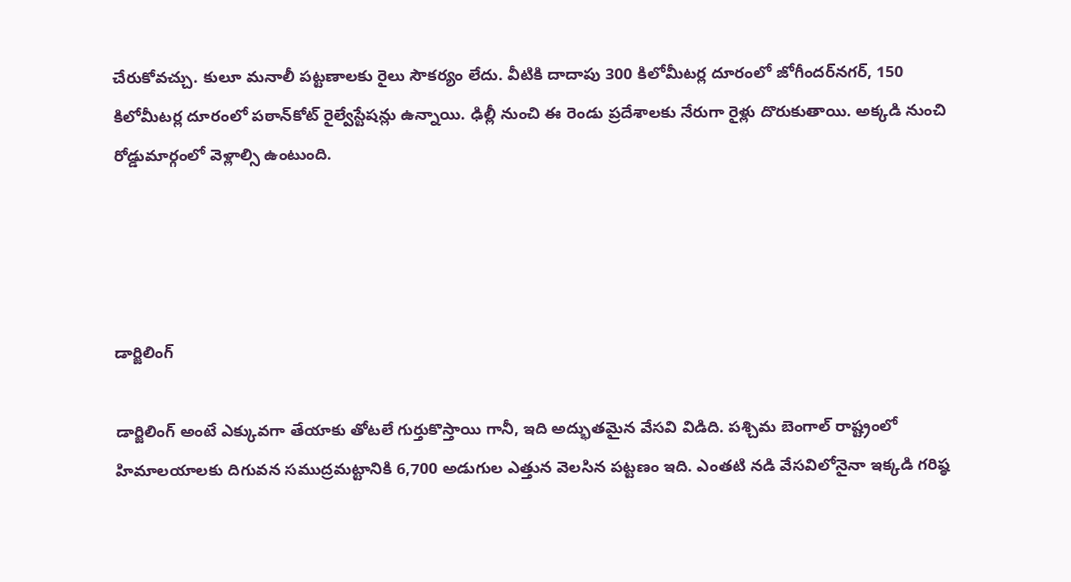చేరుకోవచ్చు. కులూ మనాలీ పట్టణాలకు రైలు సౌకర్యం లేదు. వీటికి దాదాపు 300 కిలోమీటర్ల దూరంలో జోగీందర్‌నగర్, 150 కిలోమీటర్ల దూరంలో పఠాన్‌కోట్‌ రైల్వేస్టేషన్లు ఉన్నాయి. ఢిల్లీ నుంచి ఈ రెండు ప్రదేశాలకు నేరుగా రైళ్లు దొరుకుతాయి. అక్కడి నుంచి రోడ్డుమార్గంలో వెళ్లాల్సి ఉంటుంది.




డార్జిలింగ్‌

డార్జిలింగ్‌ అంటే ఎక్కువగా తేయాకు తోటలే గుర్తుకొస్తాయి గానీ, ఇది అద్భుతమైన వేసవి విడిది. పశ్చిమ బెంగాల్‌ రాష్ట్రంలో హిమాలయాలకు దిగువన సముద్రమట్టానికి 6,700 అడుగుల ఎత్తున వెలసిన పట్టణం ఇది. ఎంతటి నడి వేసవిలోనైనా ఇక్కడి గరిష్ఠ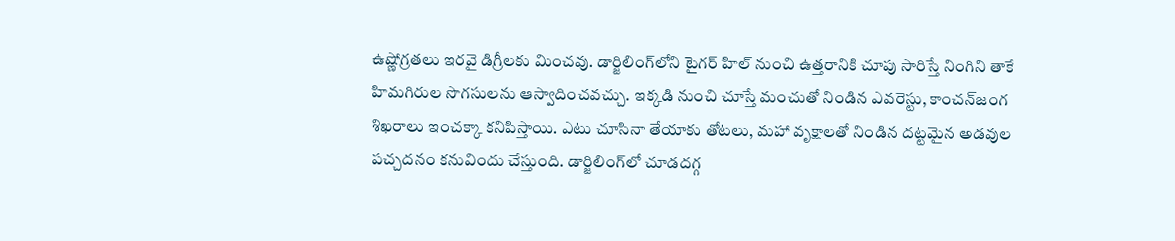ఉష్ణోగ్రతలు ఇరవై డిగ్రీలకు మించవు. డార్జిలింగ్‌లోని టైగర్‌ హిల్‌ నుంచి ఉత్తరానికి చూపు సారిస్తే నింగిని తాకే హిమగిరుల సొగసులను ఆస్వాదించవచ్చు. ఇక్కడి నుంచి చూస్తే మంచుతో నిండిన ఎవరెస్టు, కాంచన్‌జంగ శిఖరాలు ఇంచక్కా కనిపిస్తాయి. ఎటు చూసినా తేయాకు తోటలు, మహా వృక్షాలతో నిండిన దట్టమైన అడవుల పచ్చదనం కనువిందు చేస్తుంది. డార్జిలింగ్‌లో చూడదగ్గ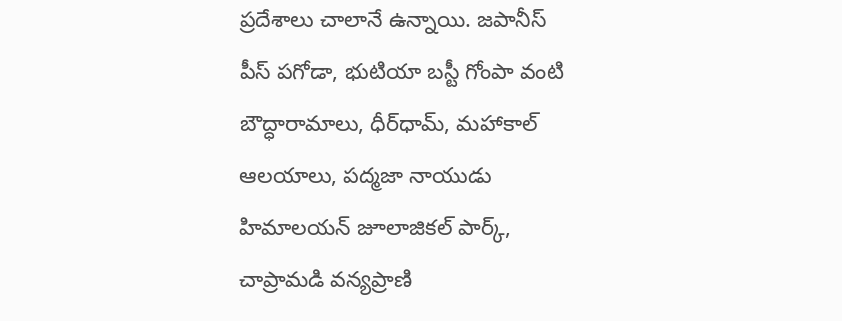ప్రదేశాలు చాలానే ఉన్నాయి. జపానీస్‌ పీస్‌ పగోడా, భుటియా బస్టీ గోంపా వంటి బౌద్ధారామాలు, ధీర్‌ధామ్, మహాకాల్‌ ఆలయాలు, పద్మజా నాయుడు హిమాలయన్‌ జూలాజికల్‌ పార్క్, చాప్రామడి వన్యప్రాణి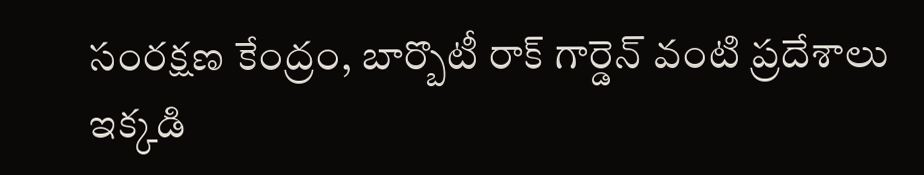సంరక్షణ కేంద్రం, బార్బొటీ రాక్‌ గార్డెన్‌ వంటి ప్రదేశాలు ఇక్కడి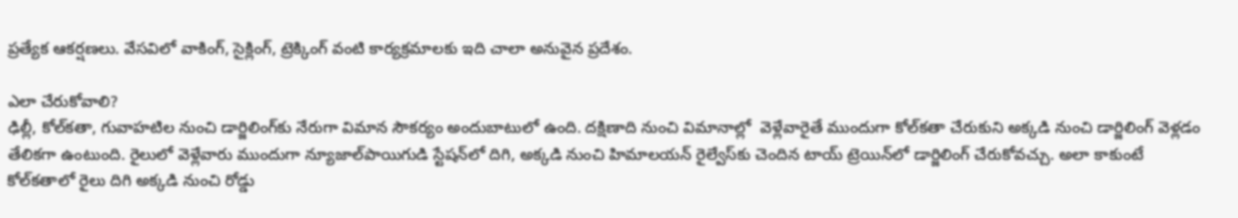ప్రత్యేక ఆకర్షణలు. వేసవిలో వాకింగ్, సైక్లింగ్, ట్రెక్కింగ్‌ వంటి కార్యక్రమాలకు ఇది చాలా అనువైన ప్రదేశం.

ఎలా చేరుకోవాలి?
ఢిల్లీ, కోల్‌కతా, గువాహటిల నుంచి డార్జిలింగ్‌కు నేరుగా విమాన సౌకర్యం అందుబాటులో ఉంది. దక్షిణాది నుంచి విమానాల్లో  వెళ్లేవారైతే ముందుగా కోల్‌కతా చేరుకుని అక్కడి నుంచి డార్జిలింగ్‌ వెళ్లడం తేలికగా ఉంటుంది. రైలులో వెళ్లేవారు ముందుగా న్యూజాల్‌పాయిగుడి స్టేషన్‌లో దిగి, అక్కడి నుంచి హిమాలయన్‌ రైల్వేస్‌కు చెందిన టాయ్‌ ట్రెయిన్‌లో డార్జిలింగ్‌ చేరుకోవచ్చు. అలా కాకుంటే కోల్‌కతాలో రైలు దిగి అక్కడి నుంచి రోడ్డు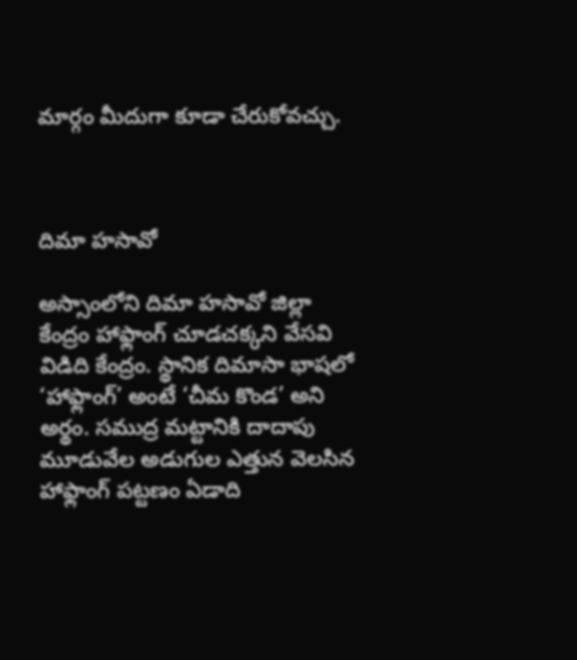మార్గం మీదుగా కూడా చేరుకోవచ్చు.



దిమా హసావో

అస్సాంలోని దిమా హసావో జిల్లా కేంద్రం హాఫ్లాంగ్‌ చూడచక్కని వేసవి విడిది కేంద్రం. స్థానిక దిమాసా భాషలో ‘హాఫ్లాంగ్‌’ అంటే ‘చీమ కొండ’ అని అర్థం. సముద్ర మట్టానికి దాదాపు మూడువేల అడుగుల ఎత్తున వెలసిన హాఫ్లాంగ్‌ పట్టణం ఏడాది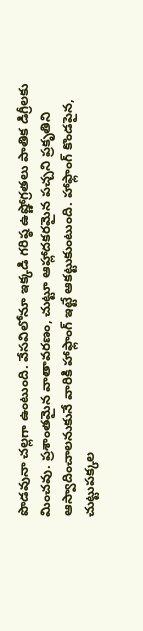పొడవునా చల్లగా ఉంటుంది. వేసవిలోనూ ఇక్కడి గరిష్ఠ ఉష్ణోగ్రతలు పాతిక డిగ్రీలకు మించవు. ప్రశాంతమైన వాతావరణం, చుట్టూ ఆహ్లాదకరమైన పచ్చని ప్రకృతిని ఆస్వాదించాలనుకునే వారికి హాఫ్లాంగ్‌ ఇట్టే ఆకట్టుకుంటుంది. హాఫ్లాంగ్‌ కొండపైన, చుట్టుపక్కల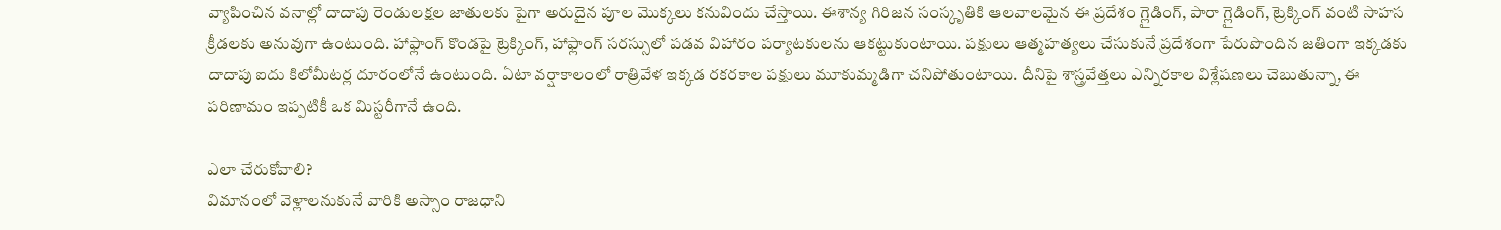వ్యాపించిన వనాల్లో దాదాపు రెండులక్షల జాతులకు పైగా అరుదైన పూల మొక్కలు కనువిందు చేస్తాయి. ఈశాన్య గిరిజన సంస్కృతికి ఆలవాలమైన ఈ ప్రదేశం గ్లైడింగ్, పారా గ్లైడింగ్, ట్రెక్కింగ్‌ వంటి సాహస క్రీడలకు అనువుగా ఉంటుంది. హాఫ్లాంగ్‌ కొండపై ట్రెక్కింగ్, హాఫ్లాంగ్‌ సరస్సులో పడవ విహారం పర్యాటకులను ఆకట్టుకుంటాయి. పక్షులు ఆత్మహత్యలు చేసుకునే ప్రదేశంగా పేరుపొందిన జతింగా ఇక్కడకు దాదాపు ఐదు కిలోమీటర్ల దూరంలోనే ఉంటుంది. ఏటా వర్షాకాలంలో రాత్రివేళ ఇక్కడ రకరకాల పక్షులు మూకుమ్మడిగా చనిపోతుంటాయి. దీనిపై శాస్త్రవేత్తలు ఎన్నిరకాల విశ్లేషణలు చెబుతున్నా, ఈ పరిణామం ఇప్పటికీ ఒక మిస్టరీగానే ఉంది.

ఎలా చేరుకోవాలి?
విమానంలో వెళ్లాలనుకునే వారికి అస్సాం రాజధాని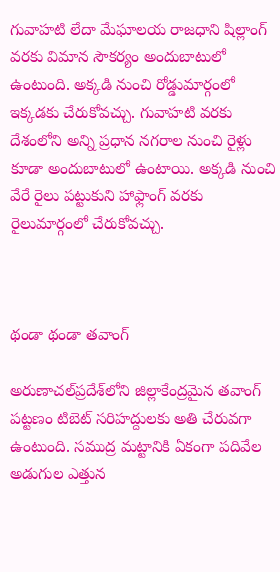గువాహటి లేదా మేఘాలయ రాజధాని షిల్లాంగ్‌ వరకు విమాన సౌకర్యం అందుబాటులో ఉంటుంది. అక్కడి నుంచి రోడ్డుమార్గంలో ఇక్కడకు చేరుకోవచ్చు. గువాహటి వరకు దేశంలోని అన్ని ప్రధాన నగరాల నుంచి రైళ్లు కూడా అందుబాటులో ఉంటాయి. అక్కడి నుంచి వేరే రైలు పట్టుకుని హాఫ్లాంగ్‌ వరకు రైలుమార్గంలో చేరుకోవచ్చు.



థండా థండా తవాంగ్‌

అరుణాచల్‌ప్రదేశ్‌లోని జిల్లాకేంద్రమైన తవాంగ్‌ పట్టణం టిబెట్‌ సరిహద్దులకు అతి చేరువగా ఉంటుంది. సముద్ర మట్టానికి ఏకంగా పదివేల అడుగుల ఎత్తున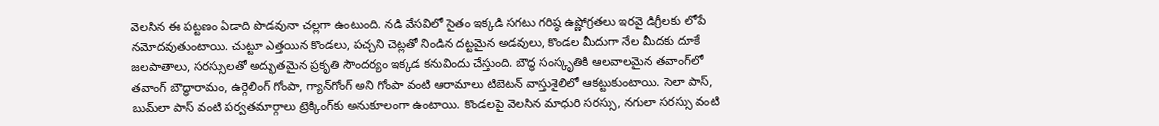వెలసిన ఈ పట్టణం ఏడాది పొడవునా చల్లగా ఉంటుంది. నడి వేసవిలో సైతం ఇక్కడి సగటు గరిష్ఠ ఉష్ణోగ్రతలు ఇరవై డిగ్రీలకు లోపే నమోదవుతుంటాయి. చుట్టూ ఎత్తయిన కొండలు, పచ్చని చెట్లతో నిండిన దట్టమైన అడవులు, కొండల మీదుగా నేల మీదకు దూకే జలపాతాలు, సరస్సులతో అద్భుతమైన ప్రకృతి సౌందర్యం ఇక్కడ కనువిందు చేస్తుంది. బౌద్ధ సంస్కృతికి ఆలవాలమైన తవాంగ్‌లో తవాంగ్‌ బౌద్ధారామం, ఉర్గెలింగ్‌ గోంపా, గ్యాన్‌గోంగ్‌ అని గోంపా వంటి ఆరామాలు టిబెటన్‌ వాస్తుశైలిలో ఆకట్టుకుంటాయి. సెలా పాస్, బుమ్‌లా పాస్‌ వంటి పర్వతమార్గాలు ట్రెక్కింగ్‌కు అనుకూలంగా ఉంటాయి. కొండలపై వెలసిన మాధురి సరస్సు, నగులా సరస్సు వంటి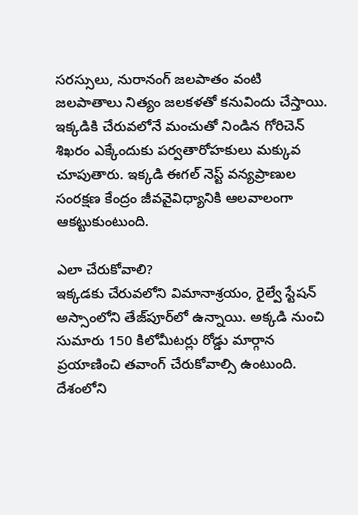సరస్సులు, నురానంగ్‌ జలపాతం వంటి జలపాతాలు నిత్యం జలకళతో కనువిందు చేస్తాయి. ఇక్కడికి చేరువలోనే మంచుతో నిండిన గోరిచెన్‌ శిఖరం ఎక్కేందుకు పర్వతారోహకులు మక్కువ చూపుతారు. ఇక్కడి ఈగల్‌ నెస్ట్‌ వన్యప్రాణుల సంరక్షణ కేంద్రం జీవవైవిధ్యానికి ఆలవాలంగా ఆకట్టుకుంటుంది.

ఎలా చేరుకోవాలి?
ఇక్కడకు చేరువలోని విమానాశ్రయం, రైల్వే స్టేషన్‌ అస్సాంలోని తేజ్‌పూర్‌లో ఉన్నాయి. అక్కడి నుంచి సుమారు 150 కిలోమీటర్లు రోడ్డు మార్గాన ప్రయాణించి తవాంగ్‌ చేరుకోవాల్సి ఉంటుంది. దేశంలోని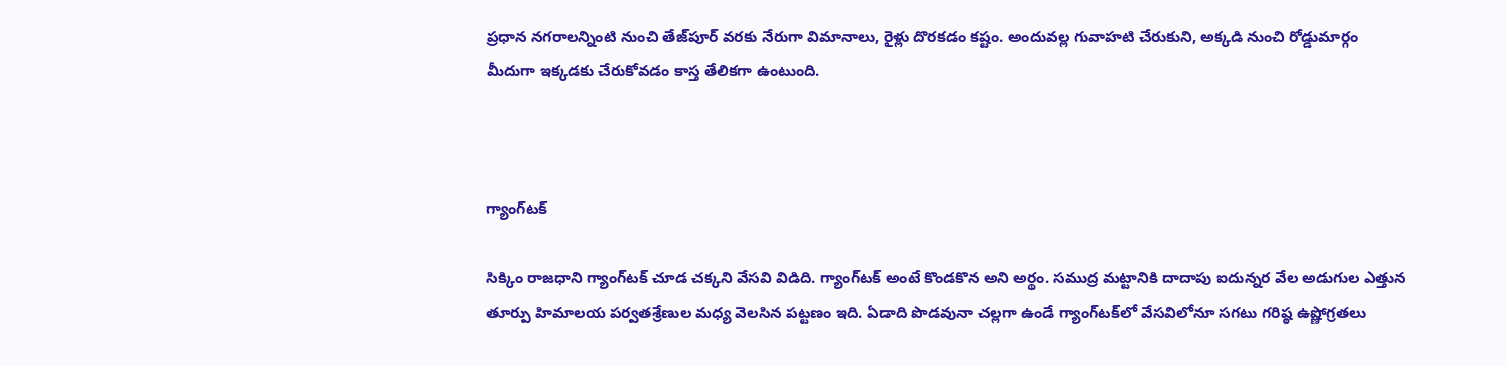ప్రధాన నగరాలన్నింటి నుంచి తేజ్‌పూర్‌ వరకు నేరుగా విమానాలు, రైళ్లు దొరకడం కష్టం. అందువల్ల గువాహటి చేరుకుని, అక్కడి నుంచి రోడ్డుమార్గం మీదుగా ఇక్కడకు చేరుకోవడం కాస్త తేలికగా ఉంటుంది.



గ్యాంగ్‌టక్‌

సిక్కిం రాజధాని గ్యాంగ్‌టక్‌ చూడ చక్కని వేసవి విడిది. గ్యాంగ్‌టక్‌ అంటే కొండకొన అని అర్థం. సముద్ర మట్టానికి దాదాపు ఐదున్నర వేల అడుగుల ఎత్తున తూర్పు హిమాలయ పర్వతశ్రేణుల మధ్య వెలసిన పట్టణం ఇది. ఏడాది పొడవునా చల్లగా ఉండే గ్యాంగ్‌టక్‌లో వేసవిలోనూ సగటు గరిష్ఠ ఉష్ణోగ్రతలు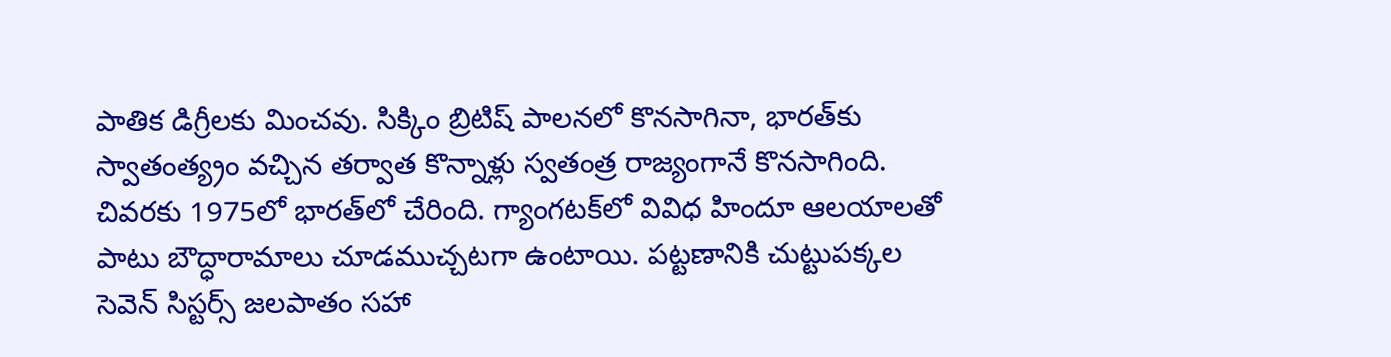పాతిక డిగ్రీలకు మించవు. సిక్కిం బ్రిటిష్‌ పాలనలో కొనసాగినా, భారత్‌కు స్వాతంత్య్రం వచ్చిన తర్వాత కొన్నాళ్లు స్వతంత్ర రాజ్యంగానే కొనసాగింది. చివరకు 1975లో భారత్‌లో చేరింది. గ్యాంగటక్‌లో వివిధ హిందూ ఆలయాలతో పాటు బౌద్ధారామాలు చూడముచ్చటగా ఉంటాయి. పట్టణానికి చుట్టుపక్కల సెవెన్‌ సిస్టర్స్‌ జలపాతం సహా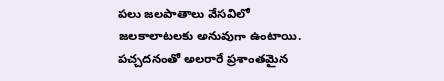పలు జలపాతాలు వేసవిలో జలకాలాటలకు అనువుగా ఉంటాయి. పచ్చదనంతో అలరారే ప్రశాంతమైన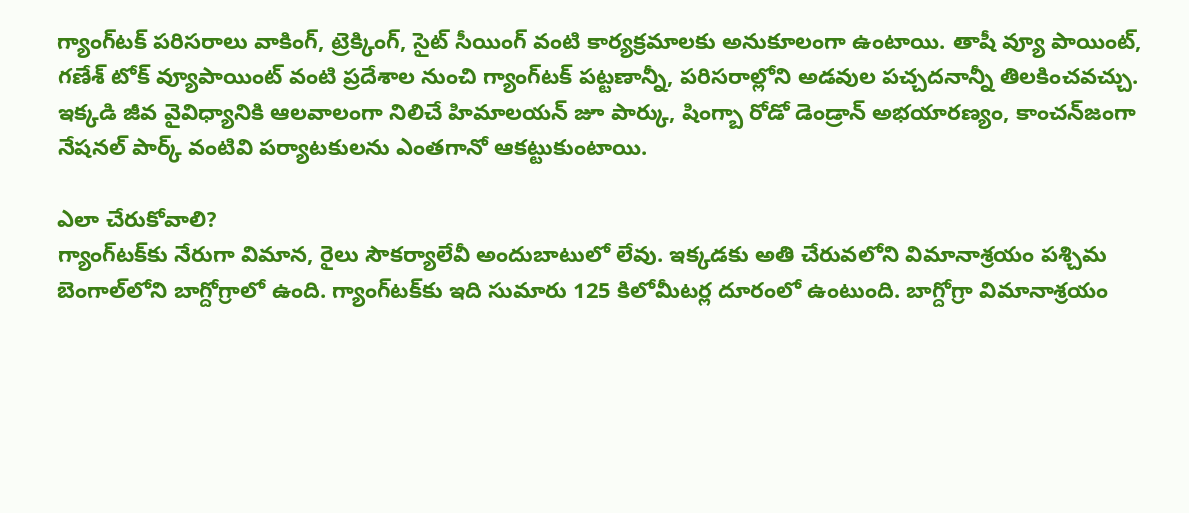గ్యాంగ్‌టక్‌ పరిసరాలు వాకింగ్, ట్రెక్కింగ్, సైట్‌ సీయింగ్‌ వంటి కార్యక్రమాలకు అనుకూలంగా ఉంటాయి. తాషీ వ్యూ పాయింట్, గణేశ్‌ టోక్‌ వ్యూపాయింట్‌ వంటి ప్రదేశాల నుంచి గ్యాంగ్‌టక్‌ పట్టణాన్నీ, పరిసరాల్లోని అడవుల పచ్చదనాన్నీ తిలకించవచ్చు. ఇక్కడి జీవ వైవిధ్యానికి ఆలవాలంగా నిలిచే హిమాలయన్‌ జూ పార్కు, షింగ్బా రోడో డెండ్రాన్‌ అభయారణ్యం, కాంచన్‌జంగా నేషనల్‌ పార్క్‌ వంటివి పర్యాటకులను ఎంతగానో ఆకట్టుకుంటాయి.

ఎలా చేరుకోవాలి?
గ్యాంగ్‌టక్‌కు నేరుగా విమాన, రైలు సౌకర్యాలేవీ అందుబాటులో లేవు. ఇక్కడకు అతి చేరువలోని విమానాశ్రయం పశ్చిమ బెంగాల్‌లోని బాగ్దోగ్రాలో ఉంది. గ్యాంగ్‌టక్‌కు ఇది సుమారు 125 కిలోమీటర్ల దూరంలో ఉంటుంది. బాగ్దోగ్రా విమానాశ్రయం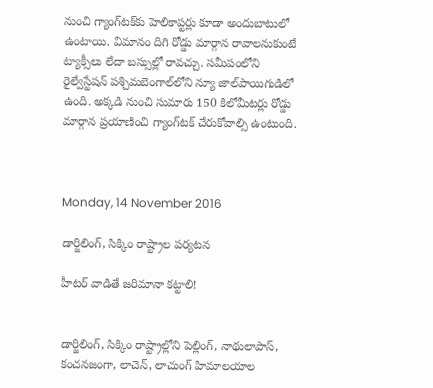నుంచి గ్యాంగ్‌టక్‌కు హెలికాప్టర్లు కూడా అందుబాటులో ఉంటాయి. విమానం దిగి రోడ్డు మార్గాన రావాలనుకుంటే ట్యాక్సీలు లేదా బస్సుల్లో రావచ్చు. సమీపంలోని రైల్వేస్టేషన్‌ పశ్చిమబెంగాల్‌లోని న్యూ జాల్‌పాయిగుడిలో ఉంది. అక్కడి నుంచి సుమారు 150 కిలోమీటర్లు రోడ్డు మార్గాన ప్రయాణించి గ్యాంగ్‌టక్‌ చేరుకోవాల్సి ఉంటుంది.



Monday, 14 November 2016

డార్జిలింగ్‌, సిక్కిం రాష్ట్రాల పర్యటన

హీటర్‌ వాడితే జరిమానా కట్టాలి!


డార్జిలింగ్‌, సిక్కిం రాష్ట్రాల్లోని పెల్లింగ్‌, నాథులాపాస్‌, కంచనజంగా, లాచెన్‌, లాచుంగ్‌ హిమాలయాల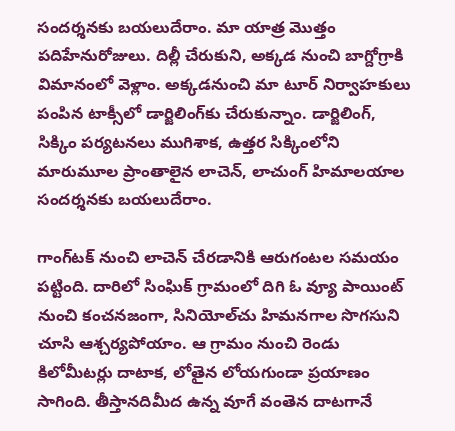సందర్శనకు బయలుదేరాం. మా యాత్ర మొత్తం పదిహేనురోజులు. దిల్లీ చేరుకుని, అక్కడ నుంచి బాగ్దోగ్రాకి విమానంలో వెళ్లాం. అక్కడనుంచి మా టూర్‌ నిర్వాహకులు పంపిన టాక్సీలో డార్జిలింగ్‌కు చేరుకున్నాం. డార్జిలింగ్‌, సిక్కిం పర్యటనలు ముగిశాక, ఉత్తర సిక్కింలోని మారుమూల ప్రాంతాలైన లాచెన్‌, లాచుంగ్‌ హిమాలయాల సందర్శనకు బయలుదేరాం.

గాంగ్‌టక్‌ నుంచి లాచెన్‌ చేరడానికి ఆరుగంటల సమయం పట్టింది. దారిలో సింఘిక్‌ గ్రామంలో దిగి ఓ వ్యూ పాయింట్‌ నుంచి కంచనజంగా, సినియోల్‌చు హిమనగాల సొగసుని చూసి ఆశ్చర్యపోయాం. ఆ గ్రామం నుంచి రెండు కిలోమీటర్లు దాటాక, లోతైన లోయగుండా ప్రయాణం సాగింది. తీస్తానదిమీద ఉన్న వూగే వంతెన దాటగానే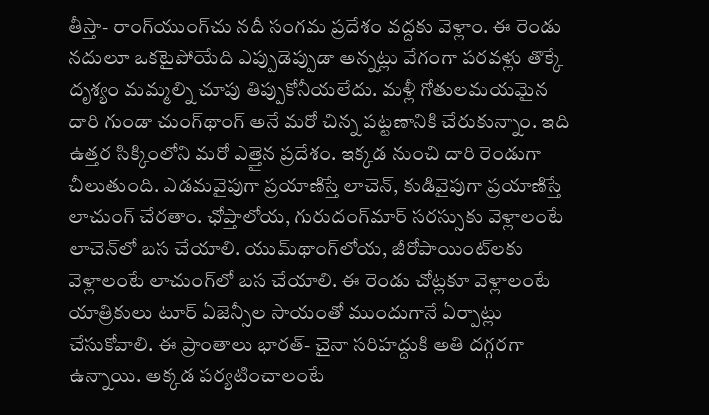తీస్తా- రాంగ్‌యుంగ్‌చు నదీ సంగమ ప్రదేశం వద్దకు వెళ్లాం. ఈ రెండు నదులూ ఒకటైపోయేది ఎప్పుడెప్పుడా అన్నట్లు వేగంగా పరవళ్లు తొక్కే దృశ్యం మమ్మల్ని చూపు తిప్పుకోనీయలేదు. మళ్లీ గోతులమయమైన దారి గుండా చుంగ్‌థాంగ్‌ అనే మరో చిన్న పట్టణానికి చేరుకున్నాం. ఇది ఉత్తర సిక్కింలోని మరో ఎత్తైన ప్రదేశం. ఇక్కడ నుంచి దారి రెండుగా చీలుతుంది. ఎడమవైపుగా ప్రయాణిస్తే లాచెన్‌, కుడివైపుగా ప్రయాణిస్తే లాచుంగ్‌ చేరతాం. ఛోప్తాలోయ, గురుదంగ్‌మార్‌ సరస్సుకు వెళ్లాలంటే లాచెన్‌లో బస చేయాలి. యుమ్‌థాంగ్‌లోయ, జీరోపాయింట్‌లకు వెళ్లాలంటే లాచుంగ్‌లో బస చేయాలి. ఈ రెండు చోట్లకూ వెళ్లాలంటే యాత్రికులు టూర్‌ ఏజెన్సీల సాయంతో ముందుగానే ఏర్పాట్లు చేసుకోవాలి. ఈ ప్రాంతాలు భారత్‌- చైనా సరిహద్దుకి అతి దగ్గరగా ఉన్నాయి. అక్కడ పర్యటించాలంటే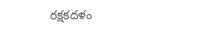రక్షకదళం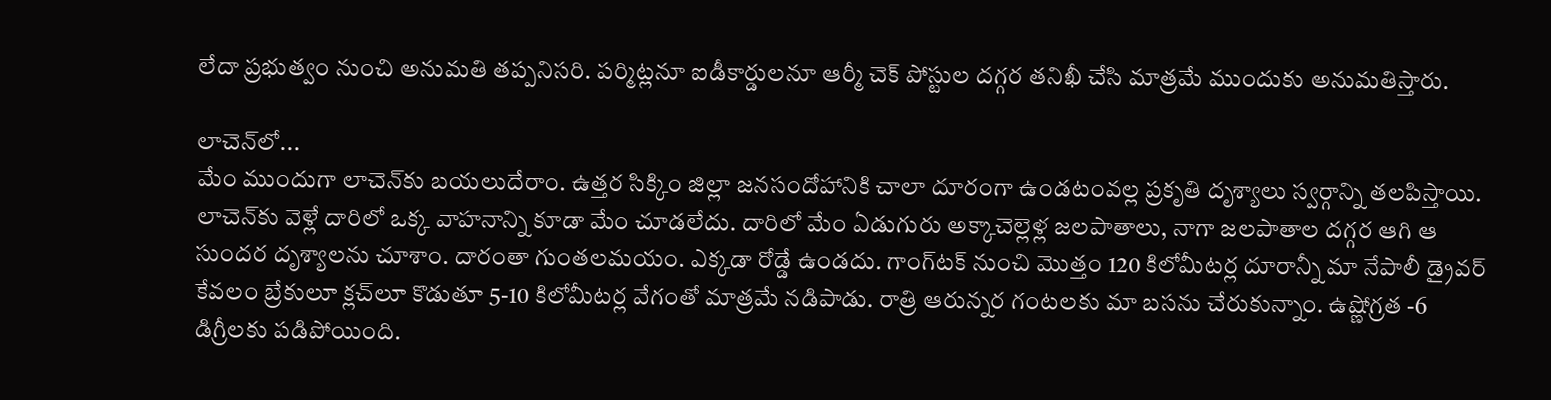లేదా ప్రభుత్వం నుంచి అనుమతి తప్పనిసరి. పర్మిట్లనూ ఐడీకార్డులనూ ఆర్మీ చెక్‌ పోస్టుల దగ్గర తనిఖీ చేసి మాత్రమే ముందుకు అనుమతిస్తారు.

లాచెన్‌లో...
మేం ముందుగా లాచెన్‌కు బయలుదేరాం. ఉత్తర సిక్కిం జిల్లా జనసందోహానికి చాలా దూరంగా ఉండటంవల్ల ప్రకృతి దృశ్యాలు స్వర్గాన్ని తలపిస్తాయి. లాచెన్‌కు వెళ్లే దారిలో ఒక్క వాహనాన్ని కూడా మేం చూడలేదు. దారిలో మేం ఏడుగురు అక్కాచెల్లెళ్ల జలపాతాలు, నాగా జలపాతాల దగ్గర ఆగి ఆ సుందర దృశ్యాలను చూశాం. దారంతా గుంతలమయం. ఎక్కడా రోడ్డే ఉండదు. గాంగ్‌టక్‌ నుంచి మొత్తం 120 కిలోమీటర్ల దూరాన్నీ మా నేపాలీ డ్రైవర్‌ కేవలం బ్రేకులూ క్లచ్‌లూ కొడుతూ 5-10 కిలోమీటర్ల వేగంతో మాత్రమే నడిపాడు. రాత్రి ఆరున్నర గంటలకు మా బసను చేరుకున్నాం. ఉష్ణోగ్రత -6 డిగ్రీలకు పడిపోయింది.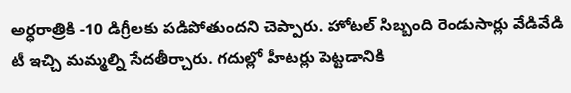అర్ధరాత్రికి -10 డిగ్రీలకు పడిపోతుందని చెప్పారు. హోటల్‌ సిబ్బంది రెండుసార్లు వేడివేడి టీ ఇచ్చి మమ్మల్ని సేదతీర్చారు. గదుల్లో హీటర్లు పెట్టడానికి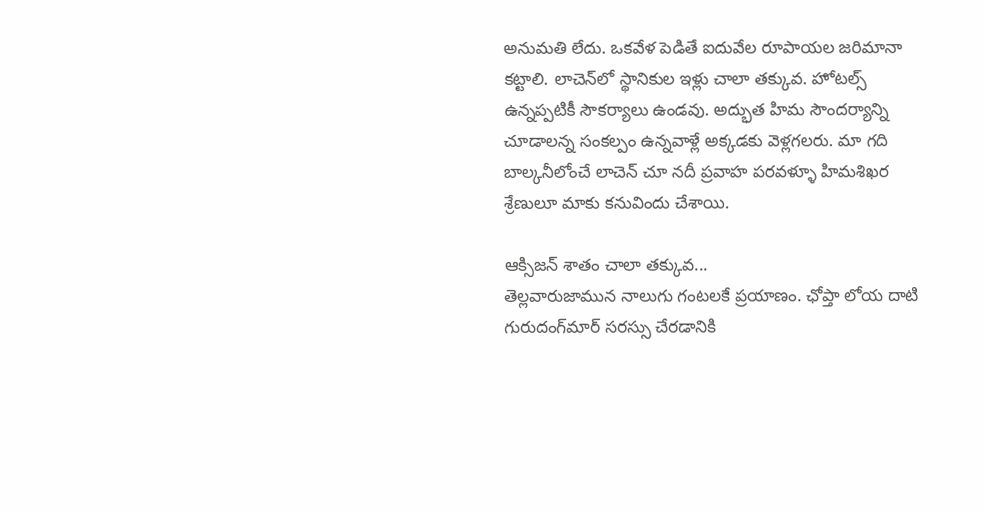అనుమతి లేదు. ఒకవేళ పెడితే ఐదువేల రూపాయల జరిమానా కట్టాలి. లాచెన్‌లో స్థానికుల ఇళ్లు చాలా తక్కువ. హోటల్స్‌ ఉన్నప్పటికీ సౌకర్యాలు ఉండవు. అద్భుత హిమ సౌందర్యాన్ని చూడాలన్న సంకల్పం ఉన్నవాళ్లే అక్కడకు వెళ్లగలరు. మా గది బాల్కనీలోంచే లాచెన్‌ చూ నదీ ప్రవాహ పరవళ్ళూ హిమశిఖర శ్రేణులూ మాకు కనువిందు చేశాయి.

ఆక్సిజన్‌ శాతం చాలా తక్కువ...
తెల్లవారుజామున నాలుగు గంటలకే ప్రయాణం. ఛోప్తా లోయ దాటి గురుదంగ్‌మార్‌ సరస్సు చేరడానికి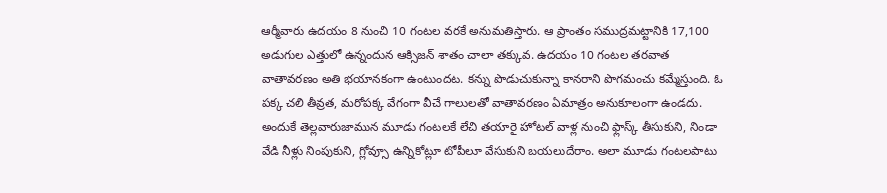ఆర్మీవారు ఉదయం 8 నుంచి 10 గంటల వరకే అనుమతిస్తారు. ఆ ప్రాంతం సముద్రమట్టానికి 17,100 అడుగుల ఎత్తులో ఉన్నందున ఆక్సిజన్‌ శాతం చాలా తక్కువ. ఉదయం 10 గంటల తరవాత వాతావరణం అతి భయానకంగా ఉంటుందట. కన్ను పొడుచుకున్నా కానరాని పొగమంచు కమ్మేస్తుంది. ఓ పక్క చలి తీవ్రత, మరోపక్క వేగంగా వీచే గాలులతో వాతావరణం ఏమాత్రం అనుకూలంగా ఉండదు. అందుకే తెల్లవారుజామున మూడు గంటలకే లేచి తయారై హోటల్‌ వాళ్ల నుంచి ఫ్లాస్క్‌ తీసుకుని, నిండా వేడి నీళ్లు నింపుకుని, గ్లోవ్సూ ఉన్నికోట్లూ టోపీలూ వేసుకుని బయలుదేరాం. అలా మూడు గంటలపాటు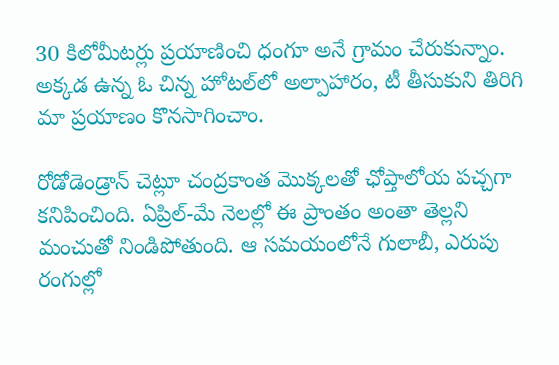30 కిలోమీటర్లు ప్రయాణించి ధంగూ అనే గ్రామం చేరుకున్నాం. అక్కడ ఉన్న ఓ చిన్న హోటల్‌లో అల్పాహారం, టీ తీసుకుని తిరిగి మా ప్రయాణం కొనసాగించాం.

రోడోడెండ్రాన్‌ చెట్లూ చంద్రకాంత మొక్కలతో ఛోప్తాలోయ పచ్చగా కనిపించింది. ఏప్రిల్‌-మే నెలల్లో ఈ ప్రాంతం అంతా తెల్లని మంచుతో నిండిపోతుంది. ఆ సమయంలోనే గులాబీ, ఎరుపు రంగుల్లో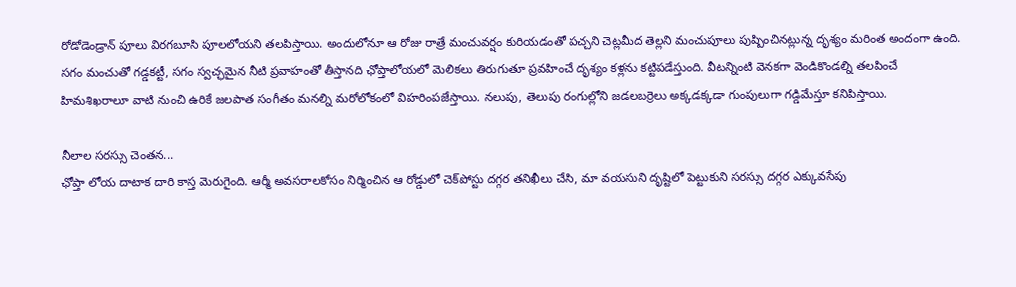రోడోడెండ్రాన్‌ పూలు విరగబూసి పూలలోయని తలపిస్తాయి. అందులోనూ ఆ రోజు రాత్రే మంచువర్షం కురియడంతో పచ్చని చెట్లమీద తెల్లని మంచుపూలు పుష్పించినట్లున్న దృశ్యం మరింత అందంగా ఉంది. సగం మంచుతో గడ్డకట్టీ, సగం స్వచ్ఛమైన నీటి ప్రవాహంతో తీస్తానది ఛోప్తాలోయలో మెలికలు తిరుగుతూ ప్రవహించే దృశ్యం కళ్లను కట్టిపడేస్తుంది. వీటన్నింటి వెనకగా వెండికొండల్ని తలపించే హిమశిఖరాలూ వాటి నుంచి ఉరికే జలపాత సంగీతం మనల్ని మరోలోకంలో విహరింపజేస్తాయి. నలుపు, తెలుపు రంగుల్లోని జడలబర్రెలు అక్కడక్కడా గుంపులుగా గడ్డిమేస్తూ కనిపిస్తాయి.

నీలాల సరస్సు చెంతన...
ఛోప్తా లోయ దాటాక దారి కాస్త మెరుగైంది. ఆర్మీ అవసరాలకోసం నిర్మించిన ఆ రోడ్డులో చెక్‌పోస్టు దగ్గర తనిఖీలు చేసి, మా వయసుని దృష్టిలో పెట్టుకుని సరస్సు దగ్గర ఎక్కువసేపు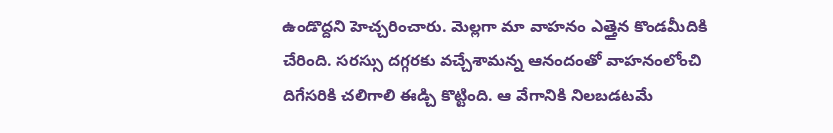ఉండొద్దని హెచ్చరించారు. మెల్లగా మా వాహనం ఎత్తైన కొండమీదికి చేరింది. సరస్సు దగ్గరకు వచ్చేశామన్న ఆనందంతో వాహనంలోంచి దిగేసరికి చలిగాలి ఈడ్చి కొట్టింది. ఆ వేగానికి నిలబడటమే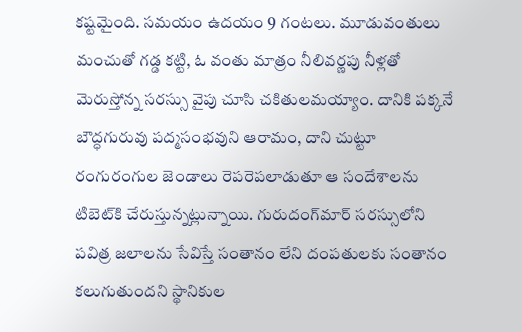కష్టమైంది. సమయం ఉదయం 9 గంటలు. మూడువంతులు మంచుతో గడ్డ కట్టి, ఓ వంతు మాత్రం నీలివర్ణపు నీళ్లతో మెరుస్తోన్న సరస్సు వైపు చూసి చకితులమయ్యాం. దానికి పక్కనే బౌద్ధగురువు పద్మసంభవుని ఆరామం, దాని చుట్టూ రంగురంగుల జెండాలు రెపరెపలాడుతూ ఆ సందేశాలను టిబెట్‌కి చేరుస్తున్నట్లున్నాయి. గురుదంగ్‌మార్‌ సరస్సులోని పవిత్ర జలాలను సేవిస్తే సంతానం లేని దంపతులకు సంతానం కలుగుతుందని స్థానికుల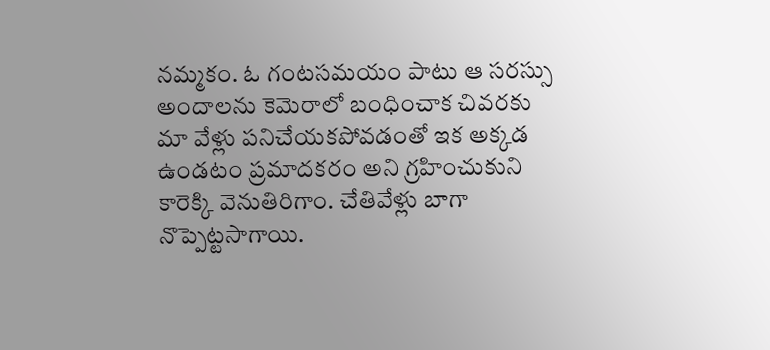నమ్మకం. ఓ గంటసమయం పాటు ఆ సరస్సు అందాలను కెమెరాలో బంధించాక చివరకు మా వేళ్లు పనిచేయకపోవడంతో ఇక అక్కడ ఉండటం ప్రమాదకరం అని గ్రహించుకుని కారెక్కి వెనుతిరిగాం. చేతివేళ్లు బాగా నొప్పెట్టసాగాయి.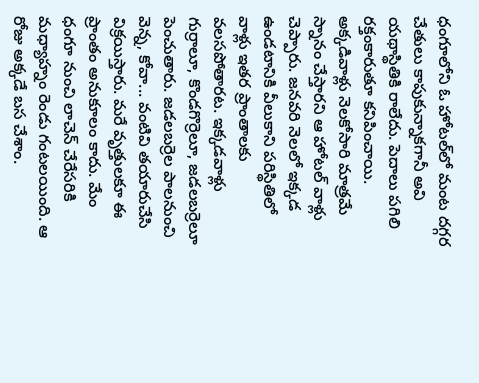ధంగూలోని ఓ హోటల్‌లో మంట దగ్గర చేతులు కాపుకున్నాకగానీ అవి యథాస్థితికి రాలేదు. పెదాలు పగిలి రక్తంకారుతూ కనిపించాయి. అక్కడివాళ్లు నెలకోసారి మాత్రమే స్నానం చేస్తారని ఆ హోటల్‌ వాళ్లు చెప్పారు. జనవరి నెలలో ఇక్కడ ఉండటానికి వీలుకాని పరిస్థితిలో వాళ్లు ఇతర ప్రాంతాలకు వలసపోతారట. ఇక్కడవాళ్లు గుర్రాలూ, కొండగొర్రెలూ, జడలబర్రెలూ పెంచుతారు. జడలబర్రెల పాలనుంచి వెన్న, కోవా... వంటివి తయారుచేసి విక్రయిస్తారు. మరే వృత్తులకూ ఈ ప్రాంతం అనుకూలం కాదు. మేం ధంగూ నుంచి లాచెన్‌ చేరేసరికి మధ్యాహ్నం రెండు గంటలయింది. ఆ రోజు అక్కడే బస చేశాం.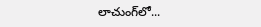లాచుంగ్‌లో...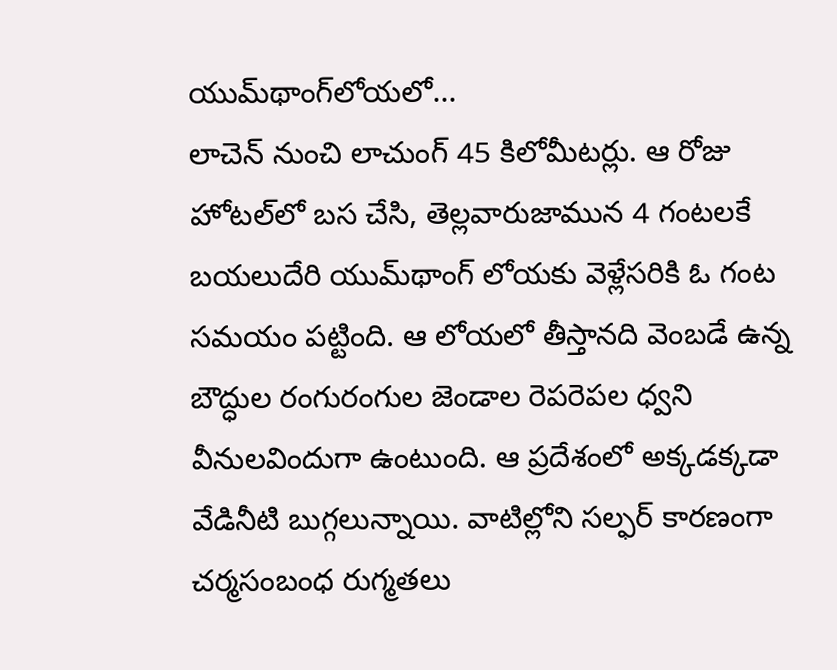యుమ్‌థాంగ్‌లోయలో...
లాచెన్‌ నుంచి లాచుంగ్‌ 45 కిలోమీటర్లు. ఆ రోజు హోటల్‌లో బస చేసి, తెల్లవారుజామున 4 గంటలకే బయలుదేరి యుమ్‌థాంగ్‌ లోయకు వెళ్లేసరికి ఓ గంట సమయం పట్టింది. ఆ లోయలో తీస్తానది వెంబడే ఉన్న బౌద్ధుల రంగురంగుల జెండాల రెపరెపల ధ్వని వీనులవిందుగా ఉంటుంది. ఆ ప్రదేశంలో అక్కడక్కడా వేడినీటి బుగ్గలున్నాయి. వాటిల్లోని సల్ఫర్‌ కారణంగా చర్మసంబంధ రుగ్మతలు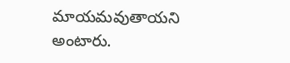మాయమవుతాయని అంటారు.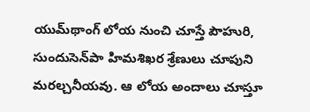యుమ్‌థాంగ్‌ లోయ నుంచి చూస్తే పౌహురి, సుందుసెన్‌పా హిమశిఖర శ్రేణులు చూపుని మరల్చనీయవు. ఆ లోయ అందాలు చూస్తూ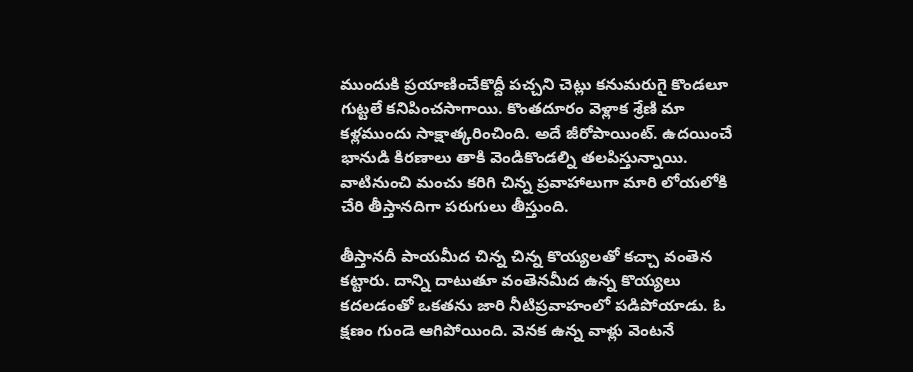ముందుకి ప్రయాణించేకొద్దీ పచ్చని చెట్లు కనుమరుగై కొండలూ గుట్టలే కనిపించసాగాయి. కొంతదూరం వెళ్లాక శ్రేణి మా కళ్లముందు సాక్షాత్కరించింది. అదే జీరోపాయింట్‌. ఉదయించే భానుడి కిరణాలు తాకి వెండికొండల్ని తలపిస్తున్నాయి. వాటినుంచి మంచు కరిగి చిన్న ప్రవాహాలుగా మారి లోయలోకి చేరి తీస్తానదిగా పరుగులు తీస్తుంది.

తీస్తానదీ పాయమీద చిన్న చిన్న కొయ్యలతో కచ్చా వంతెన కట్టారు. దాన్ని దాటుతూ వంతెనమీద ఉన్న కొయ్యలు కదలడంతో ఒకతను జారి నీటిప్రవాహంలో పడిపోయాడు. ఓ క్షణం గుండె ఆగిపోయింది. వెనక ఉన్న వాళ్లు వెంటనే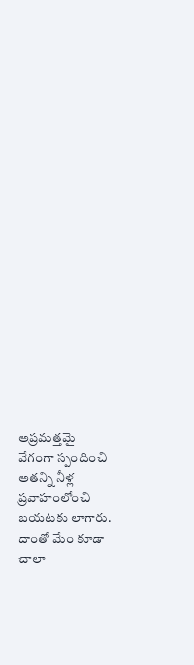అప్రమత్తమై వేగంగా స్పందించి అతన్ని నీళ్ల ప్రవాహంలోంచి బయటకు లాగారు. దాంతో మేం కూడా చాలా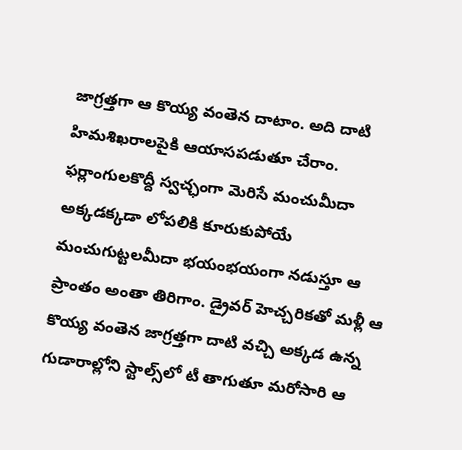జాగ్రత్తగా ఆ కొయ్య వంతెన దాటాం. అది దాటి హిమశిఖరాలపైకి ఆయాసపడుతూ చేరాం. ఫర్లాంగులకొద్దీ స్వచ్ఛంగా మెరిసే మంచుమీదా అక్కడక్కడా లోపలికి కూరుకుపోయే మంచుగుట్టలమీదా భయంభయంగా నడుస్తూ ఆ ప్రాంతం అంతా తిరిగాం. డ్రైవర్‌ హెచ్చరికతో మళ్లీ ఆ కొయ్య వంతెన జాగ్రత్తగా దాటి వచ్చి అక్కడ ఉన్న గుడారాల్లోని స్టాల్స్‌లో టీ తాగుతూ మరోసారి ఆ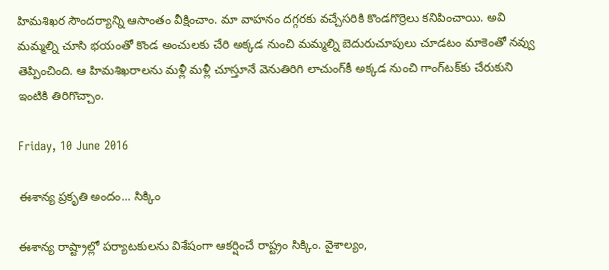హిమశిఖర సౌందర్యాన్ని ఆసాంతం వీక్షించాం. మా వాహనం దగ్గరకు వచ్చేసరికి కొండగొర్రెలు కనిపించాయి. అవి మమ్మల్ని చూసి భయంతో కొండ అంచులకు చేరి అక్కడ నుంచి మమ్మల్ని బెదురుచూపులు చూడటం మాకెంతో నవ్వు తెప్పించింది. ఆ హిమశిఖరాలను మళ్లీ మళ్లీ చూస్తూనే వెనుతిరిగి లాచుంగ్‌కీ అక్కడ నుంచి గాంగ్‌టక్‌కు చేరుకుని ఇంటికి తిరిగొచ్చాం.

Friday, 10 June 2016

ఈశాన్య ప్రకృతి అందం... సిక్కిం

ఈశాన్య రాష్ట్రాల్లో పర్యాటకులను విశేషంగా ఆకర్షించే రాష్ట్రం సిక్కిం. వైశాల్యం,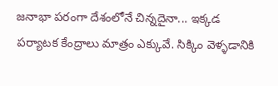జనాభా పరంగా దేశంలోనే చిన్నదైనా... ఇక్కడ పర్యాటక కేంద్రాలు మాత్రం ఎక్కువే. సిక్కిం వెళ్ళడానికి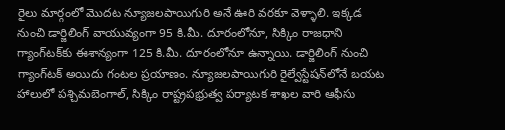రైలు మార్గంలో మొదట న్యూజలపాయిగురి అనే ఊరి వరకూ వెళ్ళాలి. ఇక్కడ నుంచి డార్జిలింగ్ వాయువ్యంగా 95 కి.మీ. దూరంలోనూ, సిక్కిం రాజధాని గ్యాంగ్‌టక్‌కు ఈశాన్యంగా 125 కి.మీ. దూరంలోనూ ఉన్నాయి. డార్జిలింగ్ నుంచి గ్యాంగ్‌టక్ అయిదు గంటల ప్రయాణం. న్యూజలపాయిగురి రైల్వేస్టేషన్‌లోనే బయట హాలులో పశ్చిమబెంగాల్, సిక్కిం రాష్ట్రపభ్రుత్వ పర్యాటక శాఖల వారి ఆఫీసు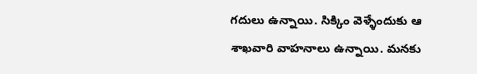గదులు ఉన్నాయి. సిక్కిం వెళ్ళేందుకు ఆ శాఖవారి వాహనాలు ఉన్నాయి. మనకు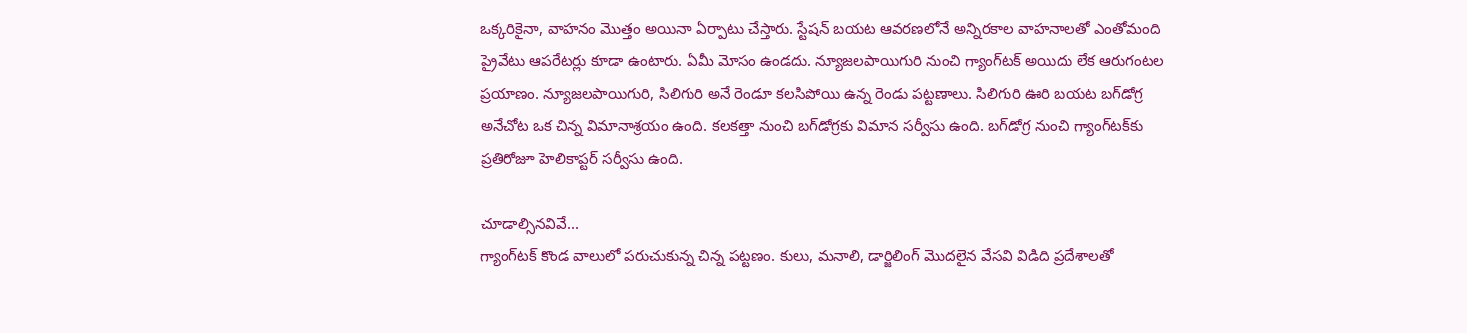ఒక్కరికైనా, వాహనం మొత్తం అయినా ఏర్పాటు చేస్తారు. స్టేషన్ బయట ఆవరణలోనే అన్నిరకాల వాహనాలతో ఎంతోమంది ప్రైవేటు ఆపరేటర్లు కూడా ఉంటారు. ఏమీ మోసం ఉండదు. న్యూజలపాయిగురి నుంచి గ్యాంగ్‌టక్ అయిదు లేక ఆరుగంటల ప్రయాణం. న్యూజలపాయిగురి, సిలిగురి అనే రెండూ కలసిపోయి ఉన్న రెండు పట్టణాలు. సిలిగురి ఊరి బయట బగ్‌డోగ్ర అనేచోట ఒక చిన్న విమానాశ్రయం ఉంది. కలకత్తా నుంచి బగ్‌డోగ్రకు విమాన సర్వీసు ఉంది. బగ్‌డోగ్ర నుంచి గ్యాంగ్‌టక్‌కు ప్రతిరోజూ హెలికాప్టర్ సర్వీసు ఉంది.

చూడాల్సినవివే...
గ్యాంగ్‌టక్ కొండ వాలులో పరుచుకున్న చిన్న పట్టణం. కులు, మనాలి, డార్జిలింగ్ మొదలైన వేసవి విడిది ప్రదేశాలతో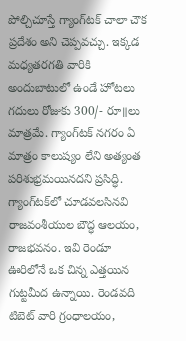పోల్చిచూస్తే గ్యాంగ్‌టక్ చాలా చౌక ప్రదేశం అని చెప్పవచ్చు. ఇక్కడ మధ్యతరగతి వారికి అందుబాటులో ఉండే హోటలు గదులు రోజుకు 300/- రూ॥లు మాత్రమే. గ్యాంగ్‌టక్ నగరం ఏ మాత్రం కాలుష్యం లేని అత్యంత పరిశుభ్రమయినదని ప్రసిద్ధి. గ్యాంగ్‌టక్‌లో చూడవలసినవి రాజవంశీయుల బౌద్ధ ఆలయం, రాజభవనం. ఇవి రెండూ ఊరిలోనే ఒక చిన్న ఎత్తయిన గుట్టమీద ఉన్నాయి. రెండవది టిబెట్ వారి గ్రంధాలయం,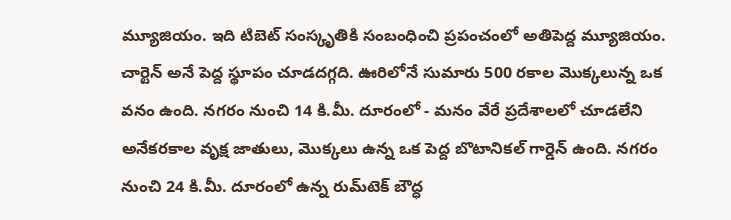మ్యూజియం. ఇది టిబెట్ సంస్కృతికి సంబంధించి ప్రపంచంలో అతిపెద్ద మ్యూజియం. చార్టెన్ అనే పెద్ద స్థూపం చూడదగ్గది. ఊరిలోనే సుమారు 500 రకాల మొక్కలున్న ఒక వనం ఉంది. నగరం నుంచి 14 కి.మీ. దూరంలో - మనం వేరే ప్రదేశాలలో చూడలేని అనేకరకాల వృక్ష జాతులు, మొక్కలు ఉన్న ఒక పెద్ద బొటానికల్ గార్డెన్ ఉంది. నగరం నుంచి 24 కి.మీ. దూరంలో ఉన్న రుమ్‌టెక్ బౌద్ధ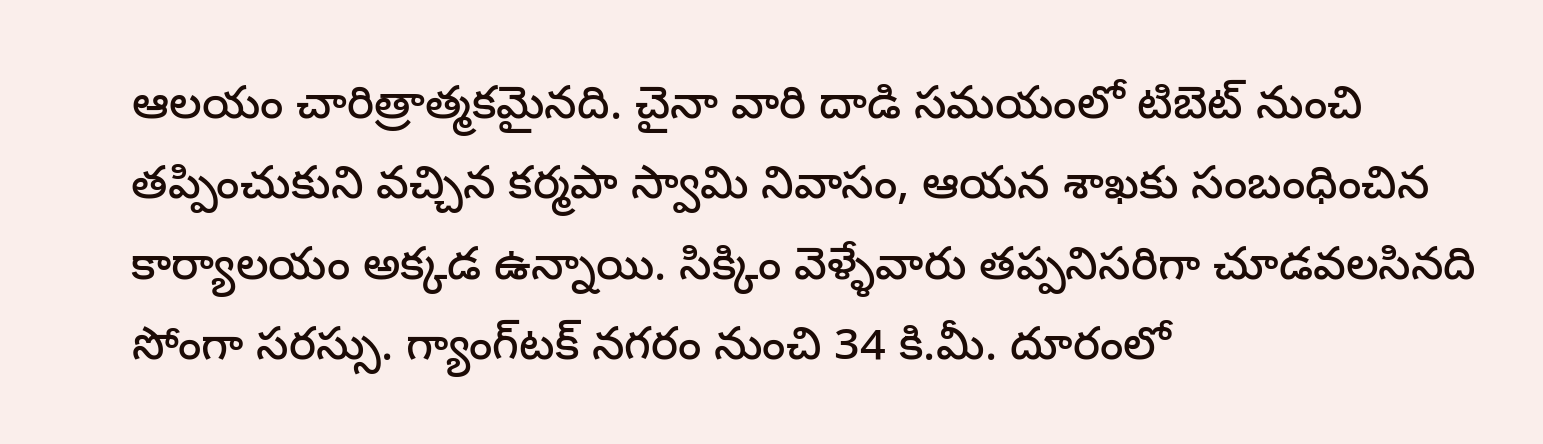ఆలయం చారిత్రాత్మకమైనది. చైనా వారి దాడి సమయంలో టిబెట్ నుంచి తప్పించుకుని వచ్చిన కర్మపా స్వామి నివాసం, ఆయన శాఖకు సంబంధించిన కార్యాలయం అక్కడ ఉన్నాయి. సిక్కిం వెళ్ళేవారు తప్పనిసరిగా చూడవలసినది సోంగా సరస్సు. గ్యాంగ్‌టక్ నగరం నుంచి 34 కి.మీ. దూరంలో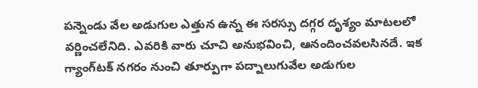పన్నెండు వేల అడుగుల ఎత్తున ఉన్న ఈ సరస్సు దగ్గర దృశ్యం మాటలలో వర్ణించలేనిది. ఎవరికి వారు చూచి అనుభవించి, ఆనందించవలసినదే. ఇక గ్యాంగ్‌టక్ నగరం నుంచి తూర్పుగా పద్నాలుగువేల అడుగుల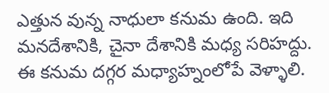ఎత్తున వున్న నాధులా కనుమ ఉంది. ఇది మనదేశానికి, చైనా దేశానికి మధ్య సరిహద్దు. ఈ కనుమ దగ్గర మధ్యాహ్నంలోపే వెళ్ళాలి.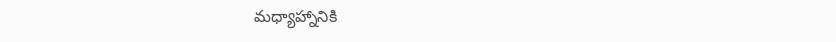మధ్యాహ్నానికి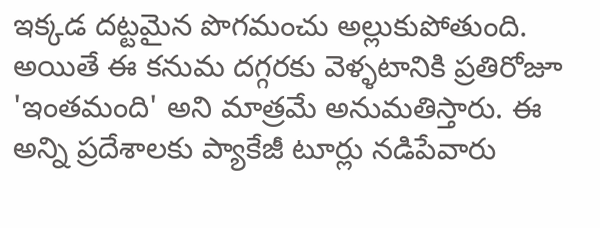ఇక్కడ దట్టమైన పొగమంచు అల్లుకుపోతుంది. అయితే ఈ కనుమ దగ్గరకు వెళ్ళటానికి ప్రతిరోజూ 'ఇంతమంది' అని మాత్రమే అనుమతిస్తారు. ఈ అన్ని ప్రదేశాలకు ప్యాకేజీ టూర్లు నడిపేవారు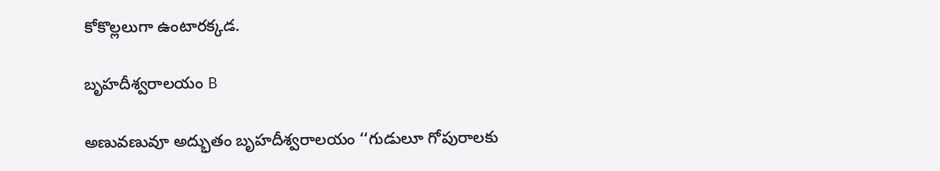కోకొల్లలుగా ఉంటారక్కడ.

బృహదీశ్వరాలయం B

అణువణువూ అద్భుతం బృహదీశ్వరాలయం ‘‘గుడులూ గోపురాలకు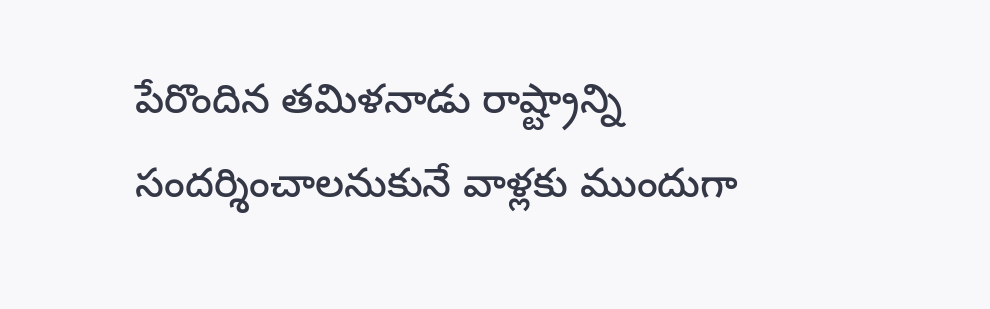పేరొందిన తమిళనాడు రాష్ట్రాన్ని సందర్శించాలనుకునే వాళ్లకు ముందుగా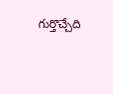గుర్తొచ్చేది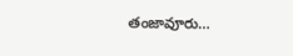తంజావూరు...